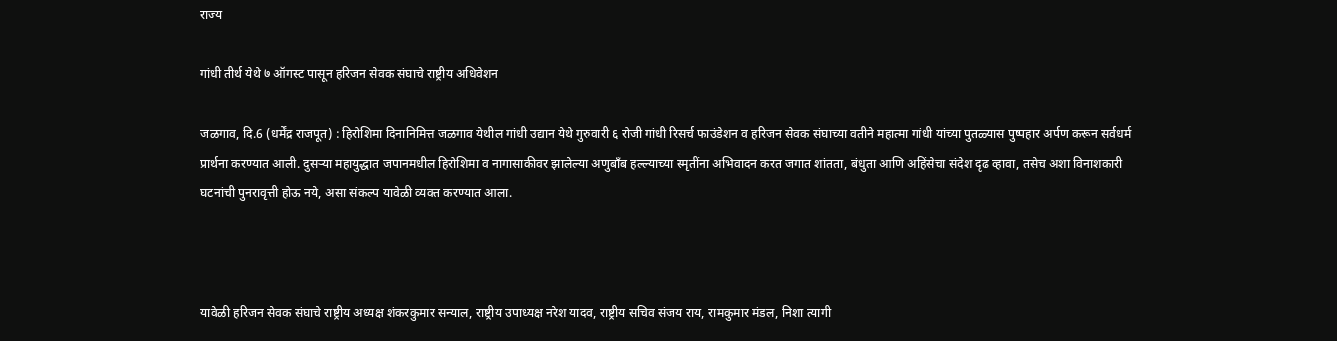राज्य

गांधी तीर्थ येथे ७ ऑगस्ट पासून हरिजन सेवक संघाचे राष्ट्रीय अधिवेशन

जळगाव, दि.6 (धर्मेंद्र राजपूत) : हिरोशिमा दिनानिमित्त जळगाव येथील गांधी उद्यान येथे गुरुवारी ६ रोजी गांधी रिसर्च फाउंडेशन व हरिजन सेवक संघाच्या वतीने महात्मा गांधी यांच्या पुतळ्यास पुष्पहार अर्पण करून सर्वधर्म प्रार्थना करण्यात आली. दुसऱ्या महायुद्धात जपानमधील हिरोशिमा व नागासाकीवर झालेल्या अणुबाँब हल्ल्याच्या स्मृतींना अभिवादन करत जगात शांतता, बंधुता आणि अहिंसेचा संदेश दृढ व्हावा, तसेच अशा विनाशकारी घटनांची पुनरावृत्ती होऊ नये, असा संकल्प यावेळी व्यक्त करण्यात आला.



यावेळी हरिजन सेवक संघाचे राष्ट्रीय अध्यक्ष शंकरकुमार सन्याल, राष्ट्रीय उपाध्यक्ष नरेश यादव, राष्ट्रीय सचिव संजय राय, रामकुमार मंडल, निशा त्यागी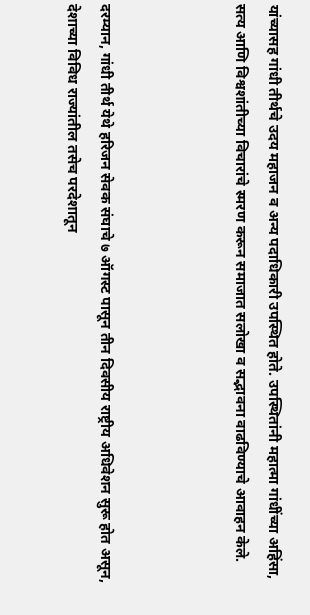यांच्यासह गांधी तीर्थचे उदय महाजन व अन्य पदाधिकारी उपस्थित होते. उपस्थितांनी महात्मा गांधींच्या अहिंसा, सत्य आणि विश्वशांतीच्या विचारांचे स्मरण करून समाजात सलोखा व सद्भावना वाढविण्याचे आवाहन केले.



दरम्यान, गांधी तीर्थ येथे हरिजन सेवक संघाचे ७ ऑगस्ट पासून तीन दिवसीय राष्ट्रीय अधिवेशन सुरू होत असून, देशाच्या विविध राज्यांतील तसेच परदेशातून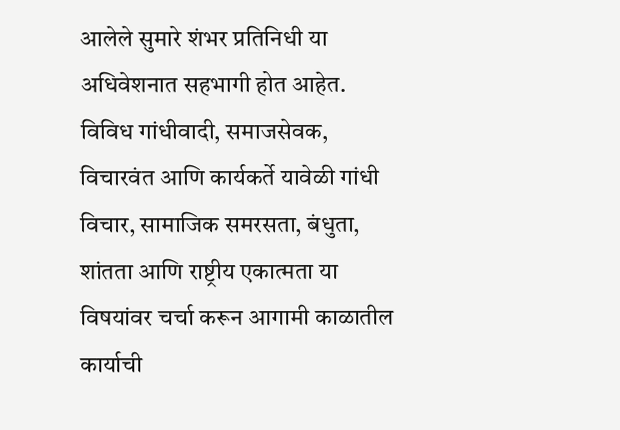आलेले सुमारे शंभर प्रतिनिधी या अधिवेशनात सहभागी होत आहेत. विविध गांधीवादी, समाजसेवक, विचारवंत आणि कार्यकर्ते यावेळी गांधी विचार, सामाजिक समरसता, बंधुता, शांतता आणि राष्ट्रीय एकात्मता या विषयांवर चर्चा करून आगामी काळातील कार्याची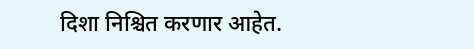दिशा निश्चित करणार आहेत.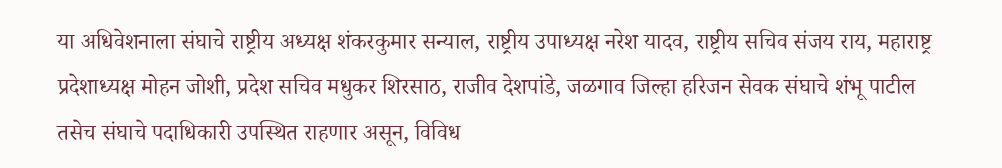या अधिवेशनाला संघाचे राष्ट्रीय अध्यक्ष शंकरकुमार सन्याल, राष्ट्रीय उपाध्यक्ष नरेश यादव, राष्ट्रीय सचिव संजय राय, महाराष्ट्र प्रदेशाध्यक्ष मोहन जोशी, प्रदेश सचिव मधुकर शिरसाठ, राजीव देशपांडे, जळगाव जिल्हा हरिजन सेवक संघाचे शंभू पाटील तसेच संघाचे पदाधिकारी उपस्थित राहणार असून, विविध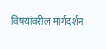विषयांवरील मार्गदर्शन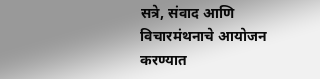सत्रे, संवाद आणि विचारमंथनाचे आयोजन करण्यात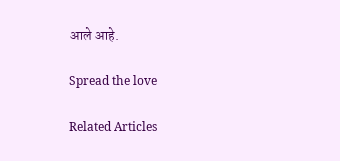आले आहे.

Spread the love

Related Articles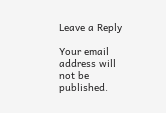Leave a Reply

Your email address will not be published.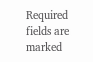Required fields are marked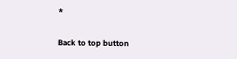*

Back to top button